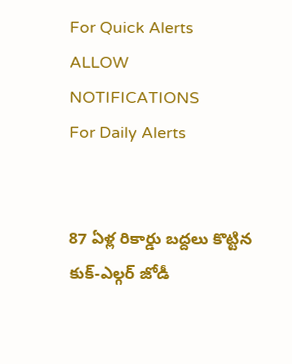For Quick Alerts
ALLOW NOTIFICATIONS
For Daily Alerts


87 ఏళ్ల రికార్డు బద్దలు కొట్టిన కుక్-ఎల్గర్ జోడీ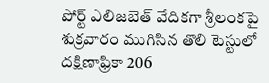పోర్ట్‌ ఎలిజబెత్‌ వేదికగా శ్రీలంకపై శుక్రవారం ముగిసిన తొలి టెస్టులో దక్షిణాఫ్రికా 206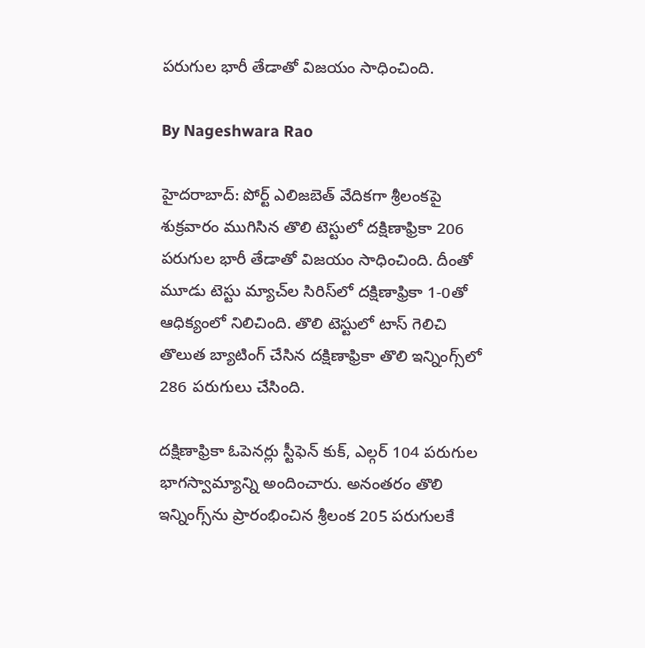పరుగుల భారీ తేడాతో విజయం సాధించింది.

By Nageshwara Rao

హైదరాబాద్: పోర్ట్‌ ఎలిజబెత్‌ వేదికగా శ్రీలంకపై శుక్రవారం ముగిసిన తొలి టెస్టులో దక్షిణాఫ్రికా 206 పరుగుల భారీ తేడాతో విజయం సాధించింది. దీంతో మూడు టెస్టు మ్యాచ్‌ల సిరిస్‌లో దక్షిణాఫ్రికా 1-0తో ఆధిక్యంలో నిలిచింది. తొలి టెస్టులో టాస్‌ గెలిచి తొలుత బ్యాటింగ్‌ చేసిన దక్షిణాఫ్రికా తొలి ఇన్నింగ్స్‌లో 286 పరుగులు చేసింది.

దక్షిణాఫ్రికా ఓపెనర్లు స్టీఫెన్ కుక్, ఎల్గర్ 104 పరుగుల భాగస్వామ్యాన్ని అందించారు. అనంతరం తొలి ఇన్నింగ్స్‌ను ప్రారంభించిన శ్రీలంక 205 పరుగులకే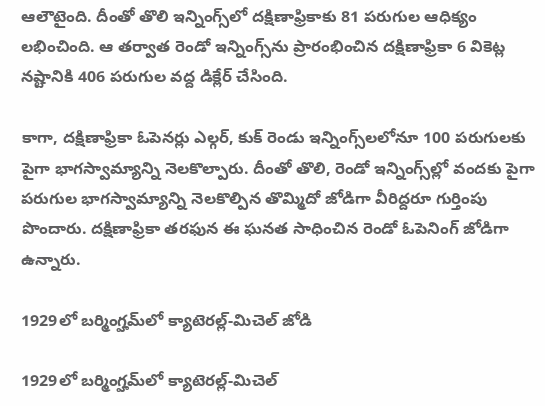ఆలౌటైంది. దీంతో తొలి ఇన్నింగ్స్‌లో దక్షిణాఫ్రికాకు 81 పరుగుల ఆధిక్యం లభించింది. ఆ తర్వాత రెండో ఇన్నింగ్స్‌‌ను ప్రారంభించిన దక్షిణాఫ్రికా 6 వికెట్ల నష్టానికి 406 పరుగుల వద్ద డిక్లేర్ చేసింది.

కాగా, దక్షిణాఫ్రికా ఓపెనర్లు ఎల్గర్, కుక్ రెండు ఇన్నింగ్స్‌లలోనూ 100 పరుగులకు పైగా భాగస్వామ్యాన్ని నెలకొల్పారు. దీంతో తొలి, రెండో ఇన్నింగ్స్‌ల్లో వందకు పైగా పరుగుల భాగస్వామ్యాన్ని నెలకొల్పిన తొమ్మిదో జోడిగా వీరిద్దరూ గుర్తింపు పొందారు. దక్షిణాఫ్రికా తరఫున ఈ ఘనత సాధించిన రెండో ఓపెనింగ్ జోడిగా ఉన్నారు.

1929లో బర్మింగ్హమ్‌లో క్యాటెరల్ల్-మిచెల్ జోడి

1929లో బర్మింగ్హమ్‌లో క్యాటెరల్ల్-మిచెల్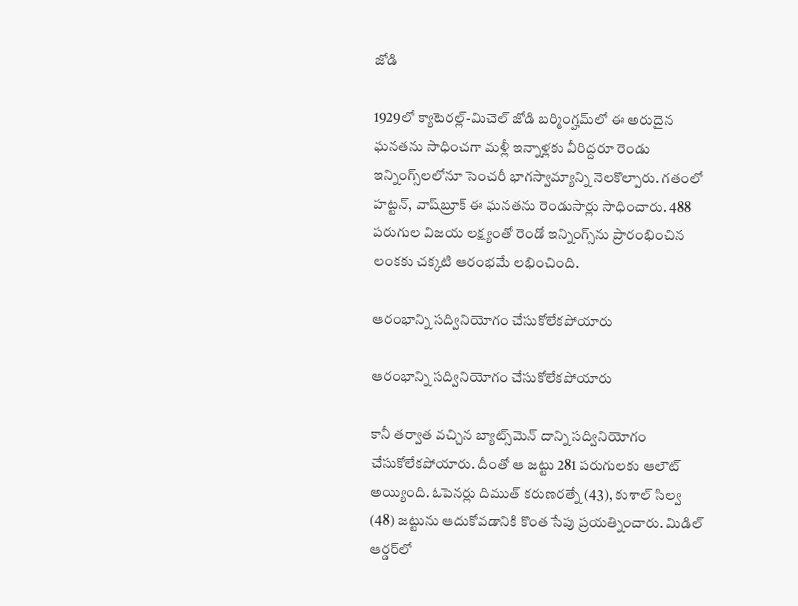జోడి

1929లో క్యాటెరల్ల్-మిచెల్ జోడి బర్మింగ్హమ్‌లో ఈ అరుదైన ఘనతను సాధించగా మళ్లీ ఇన్నాళ్లకు వీరిద్దరూ రెండు ఇన్నింగ్స్‌లలోనూ సెంచరీ భాగస్వామ్యాన్ని నెలకొల్పారు. గతంలో హట్టన్, వాష్‌బ్రూక్ ఈ ఘనతను రెండుసార్లు సాధించారు. 488 పరుగుల విజయ లక్ష్యంతో రెండో ఇన్నింగ్స్‌ను ప్రారంభించిన లంకకు చక్కటి ఆరంభమే లభించింది.

ఆరంభాన్ని సద్వినియోగం చేసుకోలేకపోయారు

ఆరంభాన్ని సద్వినియోగం చేసుకోలేకపోయారు

కానీ తర్వాత వచ్చిన బ్యాట్స్‌మెన్ దాన్ని సద్వినియోగం చేసుకోలేకపోయారు. దీంతో ఆ జట్టు 281 పరుగులకు ఆలౌట్ అయ్యింది. ఓపెనర్లు దిముత్ కరుణరత్నే (43), కుశాల్ సిల్వ (48) జట్టును ఆదుకోవడానికి కొంత సేపు ప్రయత్నించారు. మిడిల్ ఆర్డర్‌లో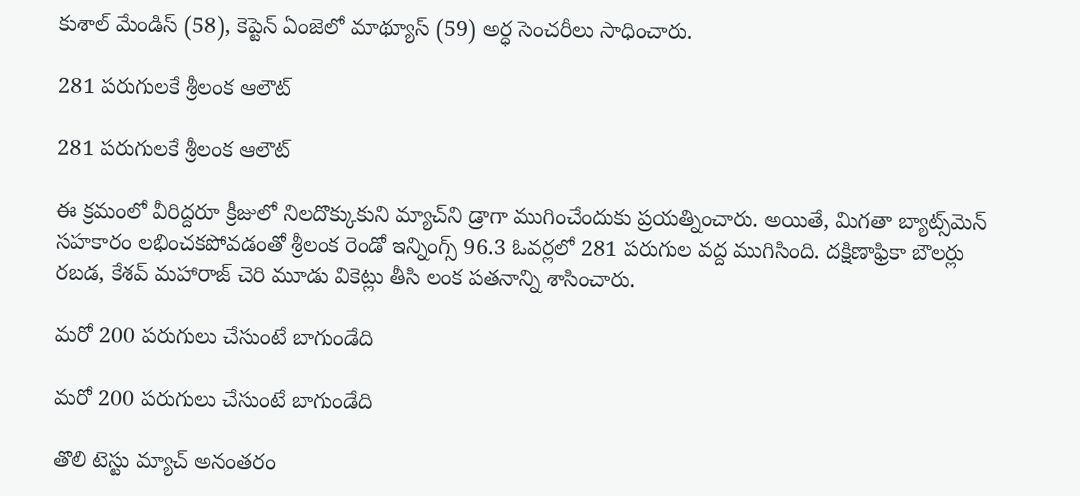కుశాల్ మేండిస్ (58), కెప్టెన్ ఏంజెలో మాథ్యూస్ (59) అర్ధ సెంచరీలు సాధించారు.

281 పరుగులకే శ్రీలంక ఆలౌట్

281 పరుగులకే శ్రీలంక ఆలౌట్

ఈ క్రమంలో వీరిద్దరూ క్రీజులో నిలదొక్కుకుని మ్యాచ్‌ని డ్రాగా ముగించేందుకు ప్రయత్నించారు. అయితే, మిగతా బ్యాట్స్‌మెన్ సహకారం లభించకపోవడంతో శ్రీలంక రెండో ఇన్నింగ్స్ 96.3 ఓవర్లలో 281 పరుగుల వద్ద ముగిసింది. దక్షిణాఫ్రికా బౌలర్లు రబడ, కేశవ్ మహారాజ్ చెరి మూడు వికెట్లు తీసి లంక పతనాన్ని శాసించారు.

మరో 200 పరుగులు చేసుంటే బాగుండేది

మరో 200 పరుగులు చేసుంటే బాగుండేది

తొలి టెస్టు మ్యాచ్ అనంతరం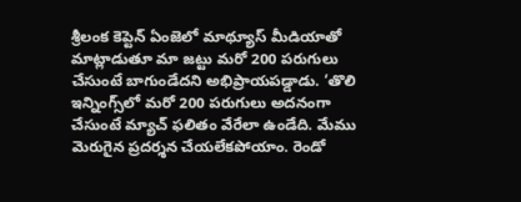శ్రీలంక కెప్టెన్‌ ఏంజెలో మాథ్యూస్‌ మీడియాతో మాట్లాడుతూ మా జట్టు మరో 200 పరుగులు చేసుంటే బాగుండేదని అభిప్రాయపడ్డాడు. ‘తొలి ఇన్నింగ్స్‌లో మరో 200 పరుగులు అదనంగా చేసుంటే మ్యాచ్ ఫలితం వేరేలా ఉండేది. మేము మెరుగైన ప్రదర్శన చేయలేకపోయాం. రెండో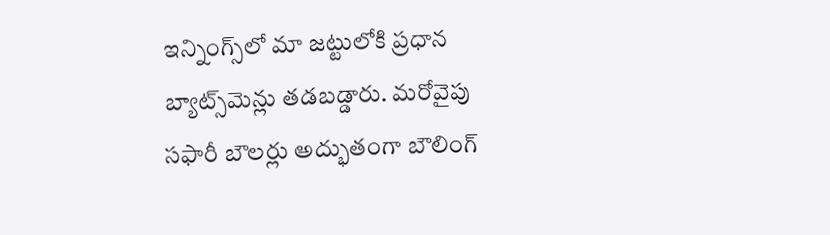ఇన్నింగ్స్‌లో మా జట్టులోకి ప్రధాన బ్యాట్స్‌మెన్లు తడబడ్డారు. మరోవైపు సఫారీ బౌలర్లు అద్భుతంగా బౌలింగ్‌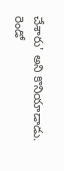చేశారు' అని కొనియాడాడు. రెండో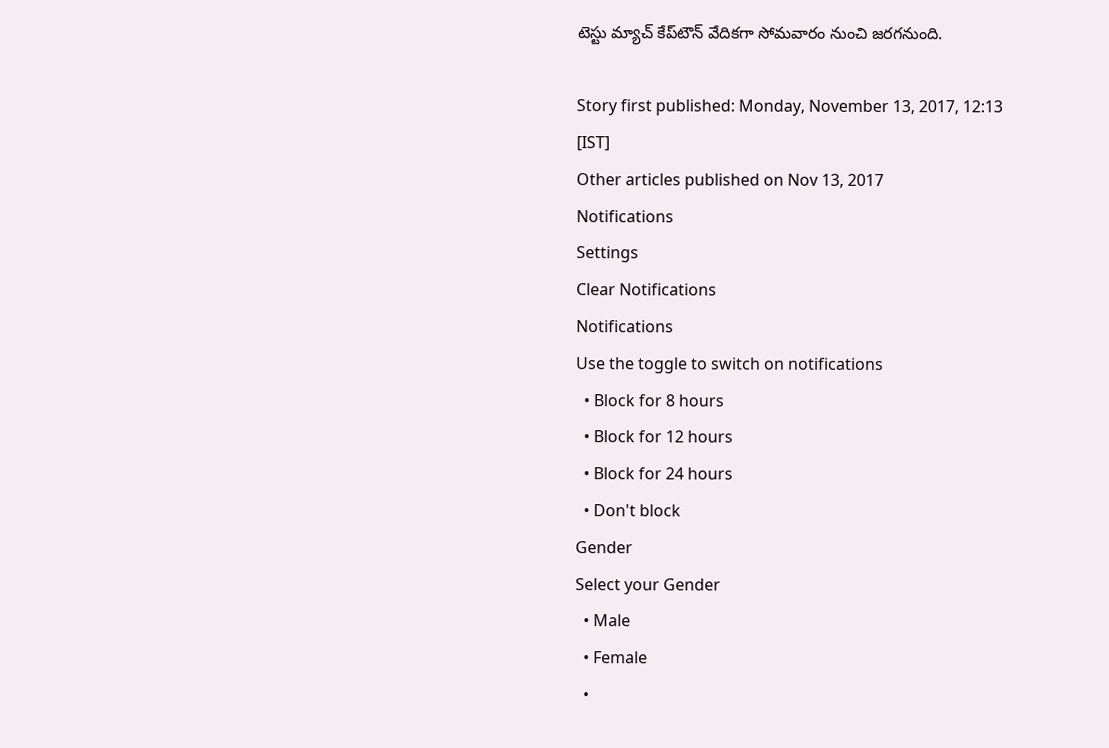టెస్టు మ్యాచ్‌ కేప్‌టౌన్‌ వేదికగా సోమవారం నుంచి జరగనుంది.

Story first published: Monday, November 13, 2017, 12:13 [IST]
Other articles published on Nov 13, 2017
Notifications
Settings
Clear Notifications
Notifications
Use the toggle to switch on notifications
  • Block for 8 hours
  • Block for 12 hours
  • Block for 24 hours
  • Don't block
Gender
Select your Gender
  • Male
  • Female
  •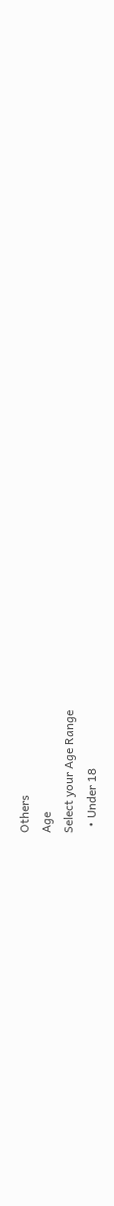Others
Age
Select your Age Range
  • Under 18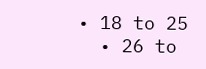• 18 to 25
  • 26 to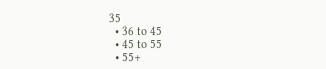35
  • 36 to 45
  • 45 to 55
  • 55+